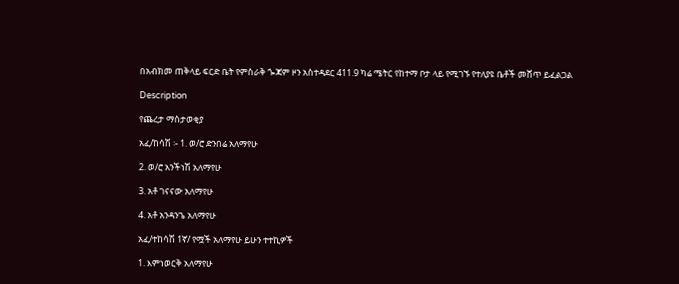በአብክመ ጠቅላይ ፍርድ ቤት የምስራቅ ጐጃም ዞን አስተዳደር 411.9 ካሬ ሜትር የከተማ ቦታ ላይ የሚገኙ የተለያዩ ቤቶች መሸጥ ይፈልጋል

Description

የጨረታ ማስታወቂያ

አፈ/ከሳሽ ፡- 1. ወ/ሮ ድንበሬ አለማየሁ

2. ወ/ሮ አንችነሽ አለማየሁ

3. አቶ ገናናው አለማየሁ

4. አቶ አንዳንጌ አለማየሁ

አፈ/ተከሳሽ 1ኛ/ የሟች አለማየሁ ይሁን ተተኪዎች

1. እምነወርቅ አለማየሁ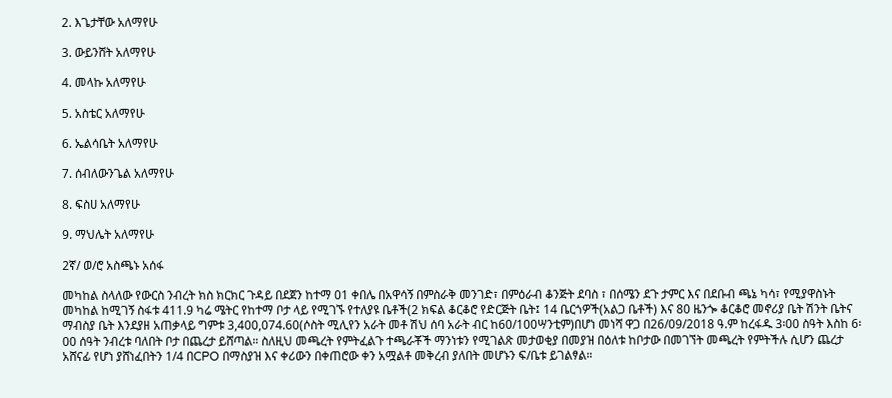2. እጌታቸው አለማየሁ

3. ውይንሸት አለማየሁ

4. መላኩ አለማየሁ

5. አስቴር አለማየሁ

6. ኤልሳቤት አለማየሁ

7. ሰብለውንጌል አለማየሁ

8. ፍስሀ አለማየሁ

9. ማህሌት አለማየሁ

2ኛ/ ወ/ሮ አስጫኑ አሰፋ

መካከል ስላለው የውርስ ንብረት ክስ ክርክር ጉዳይ በደጀን ከተማ 01 ቀበሌ በአዋሳኝ በምስራቅ መንገድ፣ በምዕራብ ቆንጅት ደባስ ፣ በሰሜን ደጉ ታምር እና በደቡብ ጫኔ ካሳ፣ የሚያዋስኑት መካከል ከሚገኝ ስፋቱ 411.9 ካሬ ሜትር የከተማ ቦታ ላይ የሚገኙ የተለያዩ ቤቶች(2 ክፍል ቆርቆሮ የድርጅት ቤት፤ 14 ቤርጎዎች(አልጋ ቤቶች) እና 80 ዜንጐ ቆርቆሮ መኖሪያ ቤት ሽንት ቤትና ማብስያ ቤት እንደያዘ አጠቃላይ ግምቱ 3,400,074.60(ሶስት ሚሊየን አራት መቶ ሽህ ሰባ አራት ብር ከ60/100ሣንቲም)በሆነ መነሻ ዋጋ በ26/09/2018 ዓ.ም ከረፋዱ 3፡00 ስዓት እስከ 6፡00 ሰዓት ንብረቱ ባለበት ቦታ በጨረታ ይሸጣል። ስለዚህ መጫረት የምትፈልጉ ተጫራቾች ማንነቱን የሚገልጽ መታወቂያ በመያዝ በዕለቱ ከቦታው በመገኘት መጫረት የምትችሉ ሲሆን ጨረታ አሸናፊ የሆነ ያሸነፈበትን 1/4 በCPO በማስያዝ እና ቀሪውን በቀጠሮው ቀን አሟልቶ መቅረብ ያለበት መሆኑን ፍ/ቤቱ ይገልፃል።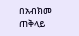በአብክመ ጠቅላይ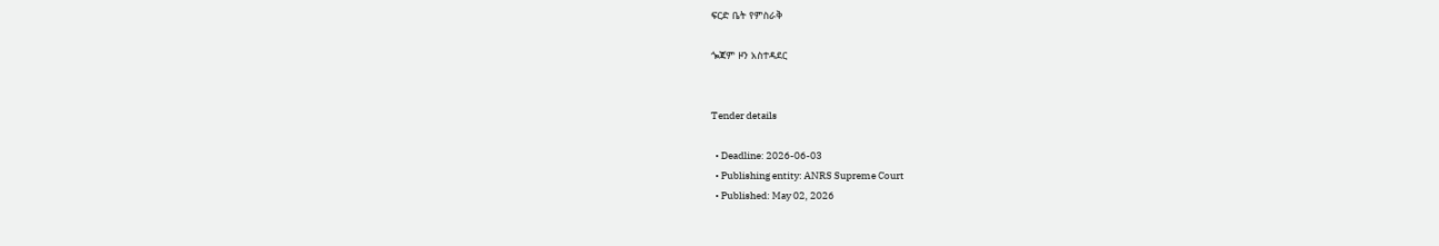ፍርድ ቤት የምስራቅ

ጐጃም ዞን አስተዳደር


Tender details

  • Deadline: 2026-06-03
  • Publishing entity: ANRS Supreme Court
  • Published: May 02, 2026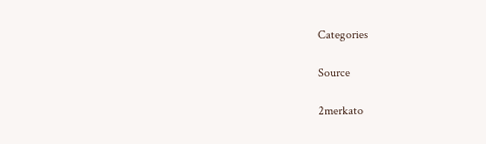Categories

Source

2merkato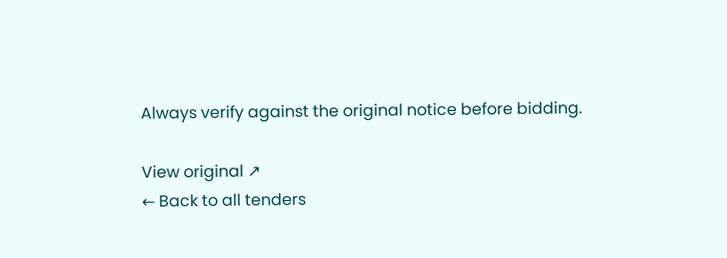Always verify against the original notice before bidding.

View original ↗
← Back to all tenders